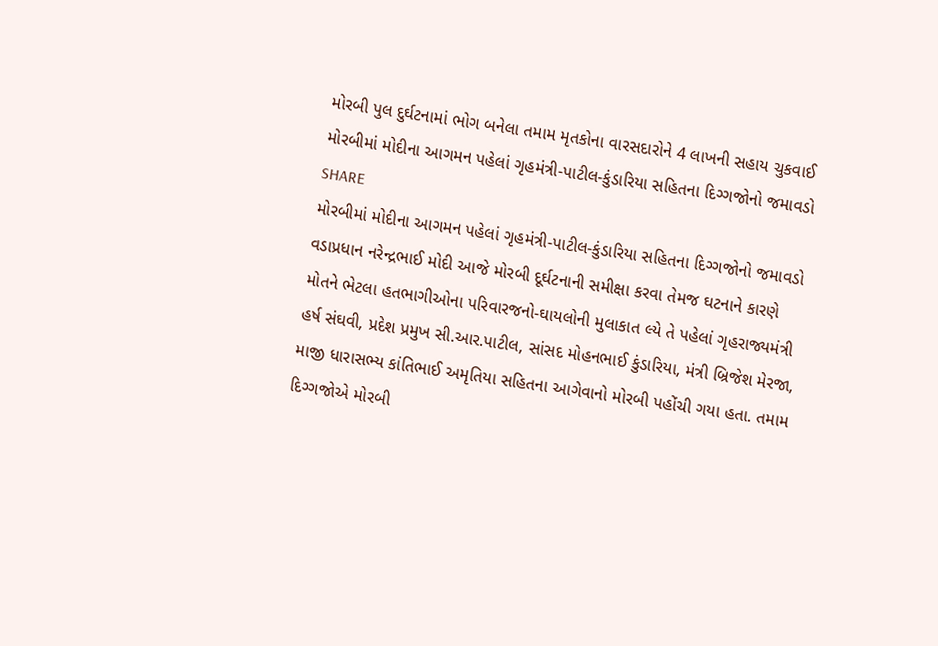મોરબી પુલ દુર્ઘટનામાં ભોગ બનેલા તમામ મૃતકોના વારસદારોને 4 લાખની સહાય ચુકવાઈ
મોરબીમાં મોદીના આગમન પહેલાં ગૃહમંત્રી-પાટીલ-કુંડારિયા સહિતના દિગ્ગજોનો જમાવડો
SHARE
મોરબીમાં મોદીના આગમન પહેલાં ગૃહમંત્રી-પાટીલ-કુંડારિયા સહિતના દિગ્ગજોનો જમાવડો
વડાપ્રધાન નરેન્દ્રભાઈ મોદી આજે મોરબી દૂર્ઘટનાની સમીક્ષા કરવા તેમજ ઘટનાને કારણે મોતને ભેટલા હતભાગીઓના પરિવારજનો-ઘાયલોની મુલાકાત લ્યે તે પહેલાં ગૃહરાજ્યમંત્રી હર્ષ સંઘવી, પ્રદેશ પ્રમુખ સી.આર.પાટીલ, સાંસદ મોહનભાઈ કુંડારિયા, મંત્રી બ્રિજેશ મેરજા, માજી ધારાસભ્ય કાંતિભાઈ અમૃતિયા સહિતના આગેવાનો મોરબી પહોંચી ગયા હતા. તમામ દિગ્ગજોએ મોરબી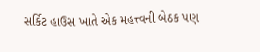સર્કિટ હાઉસ ખાતે એક મહત્ત્વની બેઠક પણ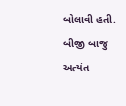બોલાવી હતી. બીજી બાજુ અત્યંત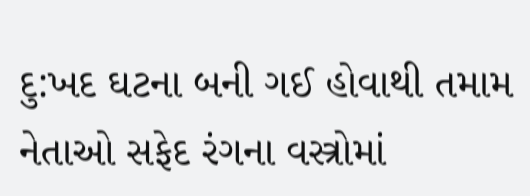દુ:ખદ ઘટના બની ગઈ હોવાથી તમામ નેતાઓ સફેદ રંગના વસ્ત્રોમાં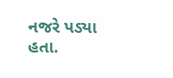નજરે પડ્યા હતા.